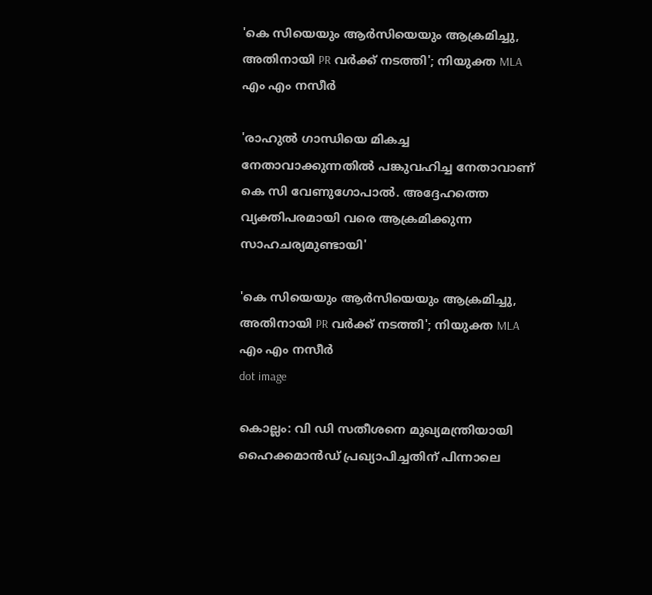'കെ സിയെയും ആർസിയെയും ആക്രമിച്ചു, അതിനായി PR വർക്ക് നടത്തി'; നിയുക്ത MLA എം എം നസീർ

'രാഹുല്‍ ഗാന്ധിയെ മികച്ച നേതാവാക്കുന്നതില്‍ പങ്കുവഹിച്ച നേതാവാണ് കെ സി വേണുഗോപാല്‍. അദ്ദേഹത്തെ വ്യക്തിപരമായി വരെ ആക്രമിക്കുന്ന സാഹചര്യമുണ്ടായി'

'കെ സിയെയും ആർസിയെയും ആക്രമിച്ചു, അതിനായി PR വർക്ക് നടത്തി'; നിയുക്ത MLA എം എം നസീർ
dot image

കൊല്ലം: വി ഡി സതീശനെ മുഖ്യമന്ത്രിയായി ഹൈക്കമാന്‍ഡ് പ്രഖ്യാപിച്ചതിന് പിന്നാലെ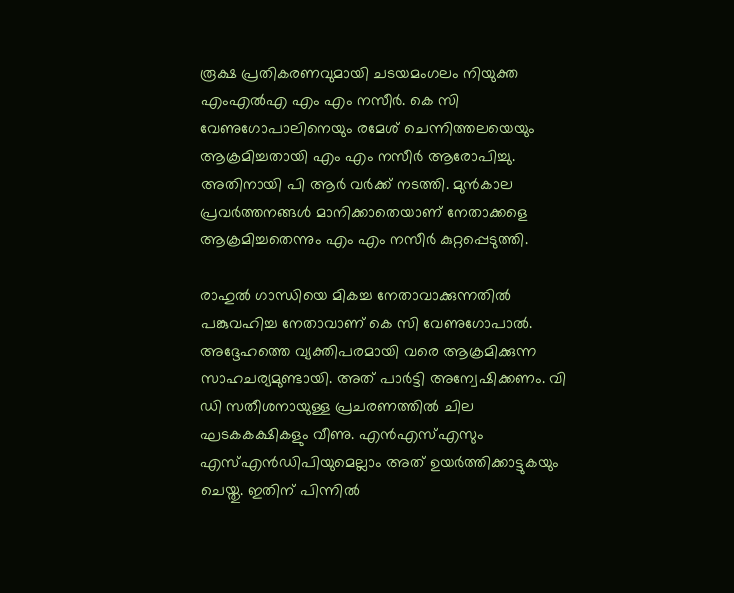രൂക്ഷ പ്രതികരണവുമായി ചടയമംഗലം നിയുക്ത എംഎല്‍എ എം എം നസീര്‍. കെ സി വേണുഗോപാലിനെയും രമേശ് ചെന്നിത്തലയെയും ആക്രമിച്ചതായി എം എം നസീര്‍ ആരോപിച്ചു. അതിനായി പി ആര്‍ വര്‍ക്ക് നടത്തി. മുന്‍കാല പ്രവര്‍ത്തനങ്ങള്‍ മാനിക്കാതെയാണ് നേതാക്കളെ ആക്രമിച്ചതെന്നും എം എം നസീര്‍ കുറ്റപ്പെടുത്തി.

രാഹുല്‍ ഗാന്ധിയെ മികച്ച നേതാവാക്കുന്നതില്‍ പങ്കുവഹിച്ച നേതാവാണ് കെ സി വേണുഗോപാല്‍. അദ്ദേഹത്തെ വ്യക്തിപരമായി വരെ ആക്രമിക്കുന്ന സാഹചര്യമുണ്ടായി. അത് പാര്‍ട്ടി അന്വേഷിക്കണം. വി ഡി സതീശനായുള്ള പ്രചരണത്തില്‍ ചില ഘടകകക്ഷികളും വീണു. എന്‍എസ്എസും എസ്എന്‍ഡിപിയുമെല്ലാം അത് ഉയര്‍ത്തിക്കാട്ടുകയും ചെയ്തു. ഇതിന് പിന്നില്‍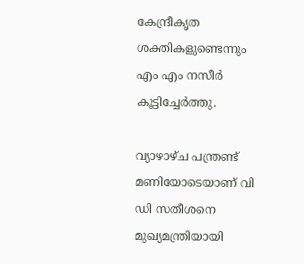കേന്ദ്രീകൃത ശക്തികളുണ്ടെന്നും എം എം നസീര്‍ കൂട്ടിച്ചേര്‍ത്തു.

വ്യാഴാഴ്ച പന്ത്രണ്ട് മണിയോടെയാണ് വി ഡി സതീശനെ മുഖ്യമന്ത്രിയായി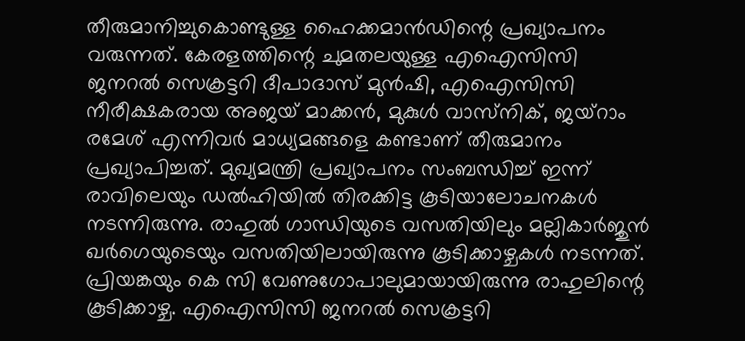തീരുമാനിച്ചുകൊണ്ടുള്ള ഹൈക്കമാന്‍ഡിന്റെ പ്രഖ്യാപനം വരുന്നത്. കേരളത്തിന്റെ ചുമതലയുള്ള എഐസിസി ജനറല്‍ സെക്രട്ടറി ദീപാദാസ് മുന്‍ഷി, എഐസിസി നീരീക്ഷകരായ അജയ് മാക്കന്‍, മുകുള്‍ വാസ്‌നിക്, ജയ്‌റാം രമേശ് എന്നിവര്‍ മാധ്യമങ്ങളെ കണ്ടാണ് തീരുമാനം പ്രഖ്യാപിച്ചത്. മുഖ്യമന്ത്രി പ്രഖ്യാപനം സംബന്ധിച്ച് ഇന്ന് രാവിലെയും ഡല്‍ഹിയില്‍ തിരക്കിട്ട കൂടിയാലോചനകള്‍ നടന്നിരുന്നു. രാഹുല്‍ ഗാന്ധിയുടെ വസതിയിലും മല്ലികാര്‍ജുന്‍ ഖര്‍ഗെയുടെയും വസതിയിലായിരുന്നു കൂടിക്കാഴ്ചകള്‍ നടന്നത്. പ്രിയങ്കയും കെ സി വേണുഗോപാലുമായായിരുന്നു രാഹുലിന്റെ കൂടിക്കാഴ്ച. എഐസിസി ജനറല്‍ സെക്രട്ടറി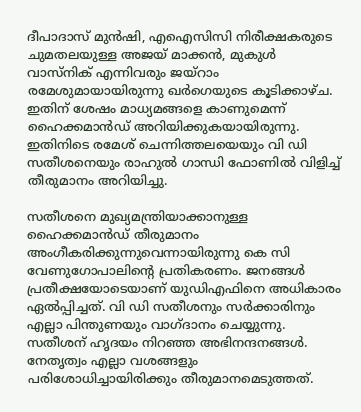ദീപാദാസ് മുന്‍ഷി, എഐസിസി നിരീക്ഷകരുടെ ചുമതലയുള്ള അജയ് മാക്കന്‍, മുകുള്‍ വാസ്‌നിക് എന്നിവരും ജയ്‌റാം രമേശുമായായിരുന്നു ഖര്‍ഗെയുടെ കൂടിക്കാഴ്ച. ഇതിന് ശേഷം മാധ്യമങ്ങളെ കാണുമെന്ന് ഹൈക്കമാന്‍ഡ് അറിയിക്കുകയായിരുന്നു. ഇതിനിടെ രമേശ് ചെന്നിത്തലയെയും വി ഡി സതീശനെയും രാഹുല്‍ ഗാന്ധി ഫോണില്‍ വിളിച്ച് തീരുമാനം അറിയിച്ചു.

സതീശനെ മുഖ്യമന്ത്രിയാക്കാനുള്ള ഹൈക്കമാന്‍ഡ് തീരുമാനം അംഗീകരിക്കുന്നുവെന്നായിരുന്നു കെ സി വേണുഗോപാലിന്റെ പ്രതികരണം. ജനങ്ങള്‍ പ്രതീക്ഷയോടെയാണ് യുഡിഎഫിനെ അധികാരം ഏല്‍പ്പിച്ചത്. വി ഡി സതീശനും സര്‍ക്കാരിനും എല്ലാ പിന്തുണയും വാഗ്ദാനം ചെയ്യുന്നു. സതീശന് ഹൃദയം നിറഞ്ഞ അഭിനന്ദനങ്ങള്‍. നേതൃത്വം എല്ലാ വശങ്ങളും പരിശോധിച്ചായിരിക്കും തീരുമാനമെടുത്തത്.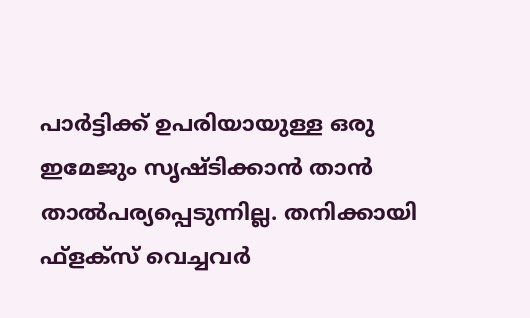പാര്‍ട്ടിക്ക് ഉപരിയായുള്ള ഒരു ഇമേജും സൃഷ്ടിക്കാന്‍ താന്‍ താല്‍പര്യപ്പെടുന്നില്ല. തനിക്കായി ഫ്‌ളക്‌സ് വെച്ചവര്‍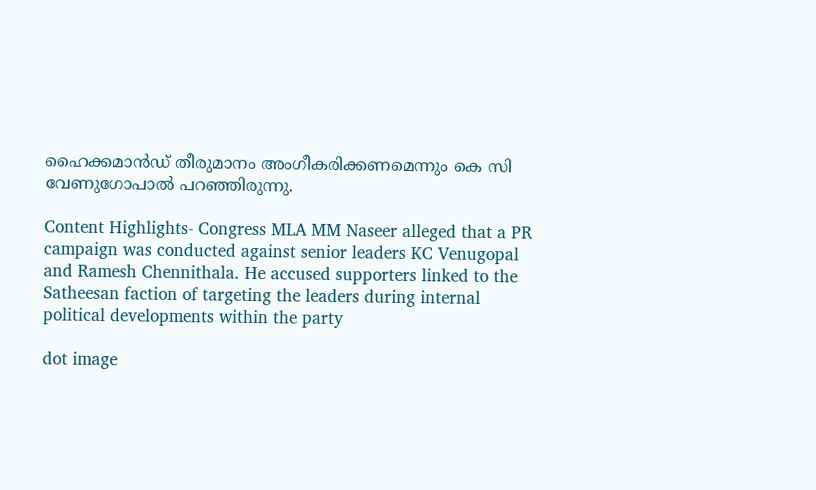ഹൈക്കമാന്‍ഡ് തീരുമാനം അംഗീകരിക്കണമെന്നും കെ സി വേണുഗോപാല്‍ പറഞ്ഞിരുന്നു.

Content Highlights- Congress MLA MM Naseer alleged that a PR campaign was conducted against senior leaders KC Venugopal and Ramesh Chennithala. He accused supporters linked to the Satheesan faction of targeting the leaders during internal political developments within the party

dot image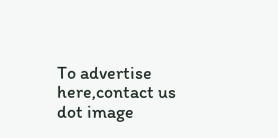To advertise here,contact us
dot image